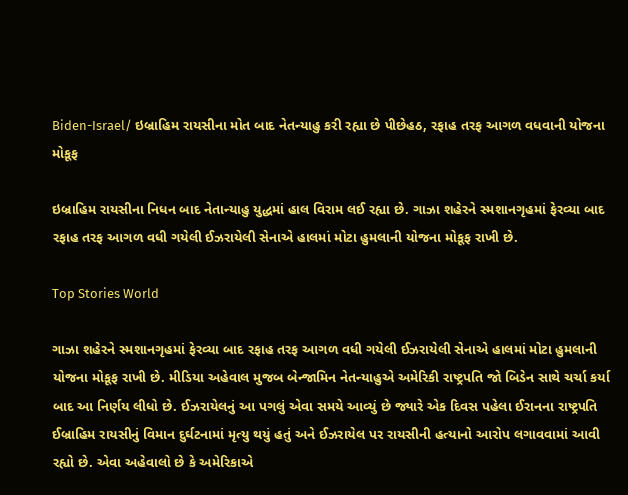Biden-Israel/ ઇબ્રાહિમ રાયસીના મોત બાદ નેતન્યાહુ કરી રહ્યા છે પીછેહઠ, રફાહ તરફ આગળ વધવાની યોજના મોકૂફ

ઇબ્રાહિમ રાયસીના નિધન બાદ નેતાન્યાહુ યુદ્ધમાં હાલ વિરામ લઈ રહ્યા છે. ગાઝા શહેરને સ્મશાનગૃહમાં ફેરવ્યા બાદ રફાહ તરફ આગળ વધી ગયેલી ઈઝરાયેલી સેનાએ હાલમાં મોટા હુમલાની યોજના મોકૂફ રાખી છે.

Top Stories World

ગાઝા શહેરને સ્મશાનગૃહમાં ફેરવ્યા બાદ રફાહ તરફ આગળ વધી ગયેલી ઈઝરાયેલી સેનાએ હાલમાં મોટા હુમલાની યોજના મોકૂફ રાખી છે. મીડિયા અહેવાલ મુજબ બેન્જામિન નેતન્યાહુએ અમેરિકી રાષ્ટ્રપતિ જો બિડેન સાથે ચર્ચા કર્યા બાદ આ નિર્ણય લીધો છે. ઈઝરાયેલનું આ પગલું એવા સમયે આવ્યું છે જ્યારે એક દિવસ પહેલા ઈરાનના રાષ્ટ્રપતિ ઈબ્રાહિમ રાયસીનું વિમાન દુર્ઘટનામાં મૃત્યુ થયું હતું અને ઈઝરાયેલ પર રાયસીની હત્યાનો આરોપ લગાવવામાં આવી રહ્યો છે. એવા અહેવાલો છે કે અમેરિકાએ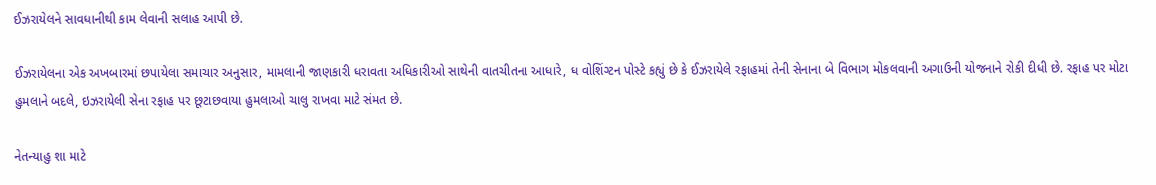ઈઝરાયેલને સાવધાનીથી કામ લેવાની સલાહ આપી છે.

ઈઝરાયેલના એક અખબારમાં છપાયેલા સમાચાર અનુસાર, મામલાની જાણકારી ધરાવતા અધિકારીઓ સાથેની વાતચીતના આધારે, ધ વોશિંગ્ટન પોસ્ટે કહ્યું છે કે ઈઝરાયેલે રફાહમાં તેની સેનાના બે વિભાગ મોકલવાની અગાઉની યોજનાને રોકી દીધી છે. રફાહ પર મોટા હુમલાને બદલે, ઇઝરાયેલી સેના રફાહ પર છૂટાછવાયા હુમલાઓ ચાલુ રાખવા માટે સંમત છે.

નેતન્યાહુ શા માટે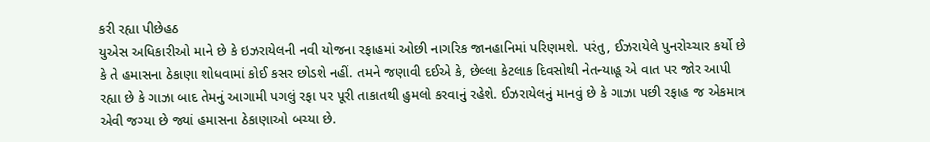કરી રહ્યા પીછેહઠ
યુએસ અધિકારીઓ માને છે કે ઇઝરાયેલની નવી યોજના રફાહમાં ઓછી નાગરિક જાનહાનિમાં પરિણમશે. પરંતુ, ઈઝરાયેલે પુનરોચ્ચાર કર્યો છે કે તે હમાસના ઠેકાણા શોધવામાં કોઈ કસર છોડશે નહીં. તમને જણાવી દઈએ કે, છેલ્લા કેટલાક દિવસોથી નેતન્યાહૂ એ વાત પર જોર આપી રહ્યા છે કે ગાઝા બાદ તેમનું આગામી પગલું રફા પર પૂરી તાકાતથી હુમલો કરવાનું રહેશે. ઈઝરાયેલનું માનવું છે કે ગાઝા પછી રફાહ જ એકમાત્ર એવી જગ્યા છે જ્યાં હમાસના ઠેકાણાઓ બચ્યા છે.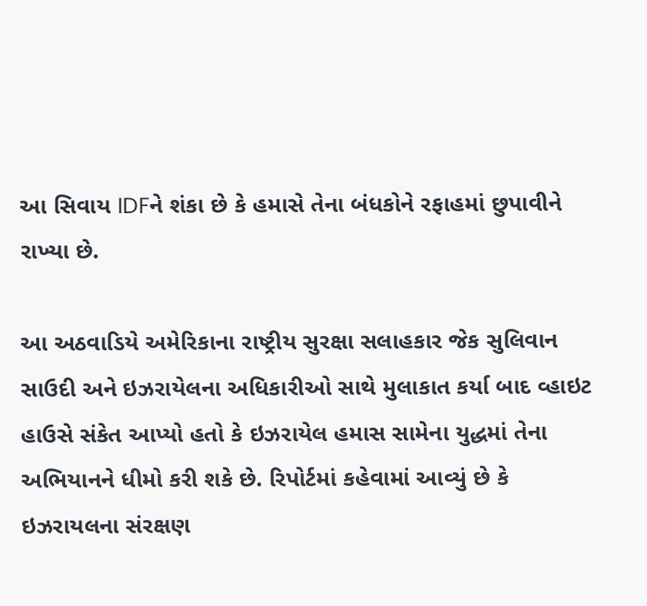આ સિવાય IDFને શંકા છે કે હમાસે તેના બંધકોને રફાહમાં છુપાવીને રાખ્યા છે.

આ અઠવાડિયે અમેરિકાના રાષ્ટ્રીય સુરક્ષા સલાહકાર જેક સુલિવાન સાઉદી અને ઇઝરાયેલના અધિકારીઓ સાથે મુલાકાત કર્યા બાદ વ્હાઇટ હાઉસે સંકેત આપ્યો હતો કે ઇઝરાયેલ હમાસ સામેના યુદ્ધમાં તેના અભિયાનને ધીમો કરી શકે છે. રિપોર્ટમાં કહેવામાં આવ્યું છે કે ઇઝરાયલના સંરક્ષણ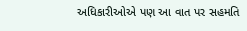અધિકારીઓએ પણ આ વાત પર સહમતિ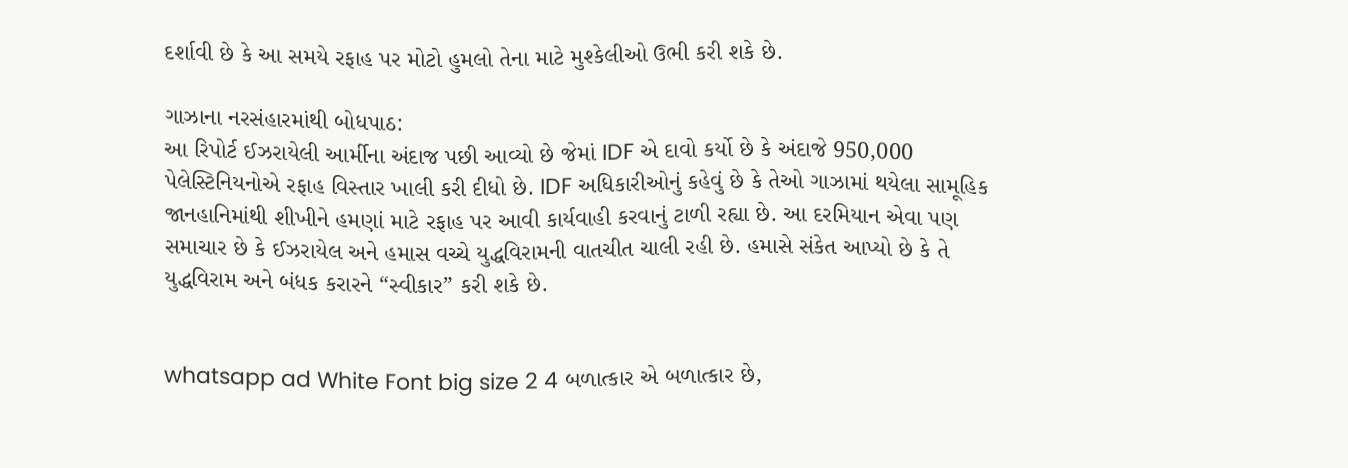દર્શાવી છે કે આ સમયે રફાહ પર મોટો હુમલો તેના માટે મુશ્કેલીઓ ઉભી કરી શકે છે.

ગાઝાના નરસંહારમાંથી બોધપાઠ:
આ રિપોર્ટ ઈઝરાયેલી આર્મીના અંદાજ પછી આવ્યો છે જેમાં IDF એ દાવો કર્યો છે કે અંદાજે 950,000 પેલેસ્ટિનિયનોએ રફાહ વિસ્તાર ખાલી કરી દીધો છે. IDF અધિકારીઓનું કહેવું છે કે તેઓ ગાઝામાં થયેલા સામૂહિક જાનહાનિમાંથી શીખીને હમણાં માટે રફાહ પર આવી કાર્યવાહી કરવાનું ટાળી રહ્યા છે. આ દરમિયાન એવા પણ સમાચાર છે કે ઈઝરાયેલ અને હમાસ વચ્ચે યુદ્ધવિરામની વાતચીત ચાલી રહી છે. હમાસે સંકેત આપ્યો છે કે તે યુદ્ધવિરામ અને બંધક કરારને “સ્વીકાર” કરી શકે છે.


whatsapp ad White Font big size 2 4 બળાત્કાર એ બળાત્કાર છે,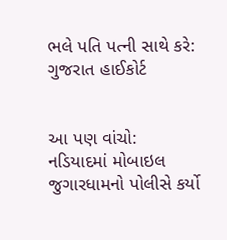ભલે પતિ પત્ની સાથે કરે: ગુજરાત હાઈકોર્ટ


આ પણ વાંચો:  નડિયાદમાં મોબાઇલ જુગારધામનો પોલીસે કર્યો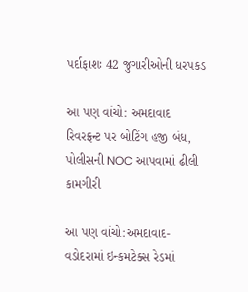પર્દાફાશઃ 42 જુગારીઓની ધરપકડ

આ પણ વાંચો: અમદાવાદ રિવરફ્રન્ટ પર બોટિંગ હજી બંધ, પોલીસની NOC આપવામાં ઢીલી કામગીરી

આ પણ વાંચો:અમદાવાદ-વડોદરામાં ઇન્કમટેક્સ રેડમાં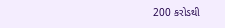200 કરોડથી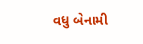વધુ બેનામી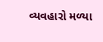વ્યવહારો મળ્યા